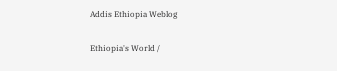Addis Ethiopia Weblog

Ethiopia's World /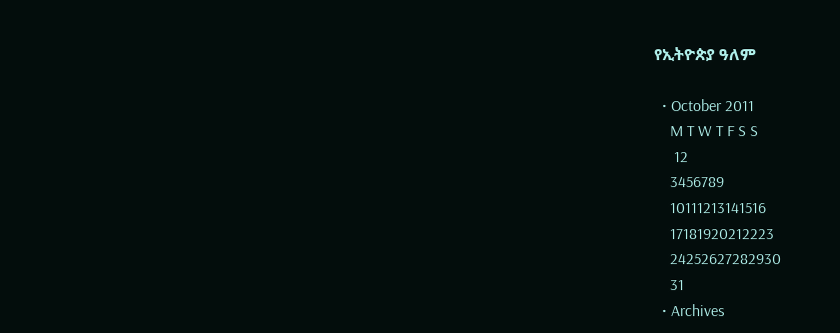የኢትዮጵያ ዓለም

  • October 2011
    M T W T F S S
     12
    3456789
    10111213141516
    17181920212223
    24252627282930
    31
  • Archives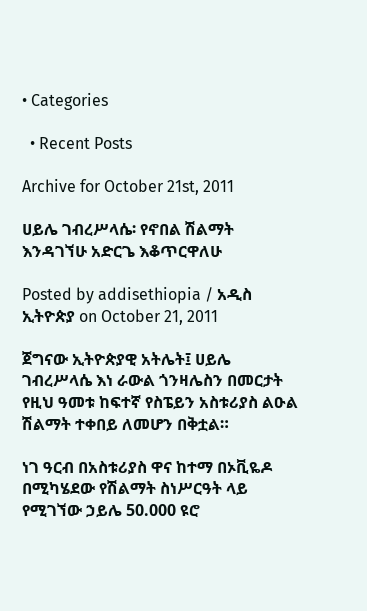• Categories

  • Recent Posts

Archive for October 21st, 2011

ሀይሌ ገብረሥላሴ፡ የኖበል ሽልማት እንዳገኘሁ አድርጌ እቆጥርዋለሁ

Posted by addisethiopia / አዲስ ኢትዮጵያ on October 21, 2011

ጀግናው ኢትዮጵያዊ አትሌት፤ ሀይሌ ገብረሥላሴ እነ ራውል ጎንዛሌስን በመርታት የዚህ ዓመቱ ከፍተኛ የስፔይን አስቱሪያስ ልዑል ሽልማት ተቀበይ ለመሆን በቅቷል።

ነገ ዓርብ በአስቱሪያስ ዋና ከተማ በኦቪዬዶ በሚካሄደው የሽልማት ስነሥርዓት ላይ የሚገኘው ኃይሌ 50.000 ዩሮ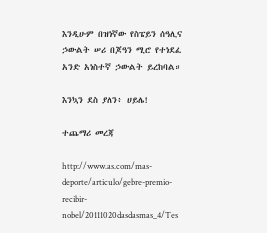እንዲሁም በዝነኛው የስፔይን ሰዓሊና ኃውልት ሠሪ በጆዓን ሚሮ የተነደፈ አንድ አነስተኛ ኃውልት ይረከባል።

እንኳን ደስ ያለን፥ ሀይሌ!

ተጨማሪ መረጃ

http://www.as.com/mas-deporte/articulo/gebre-premio-recibir-nobel/20111020dasdasmas_4/Tes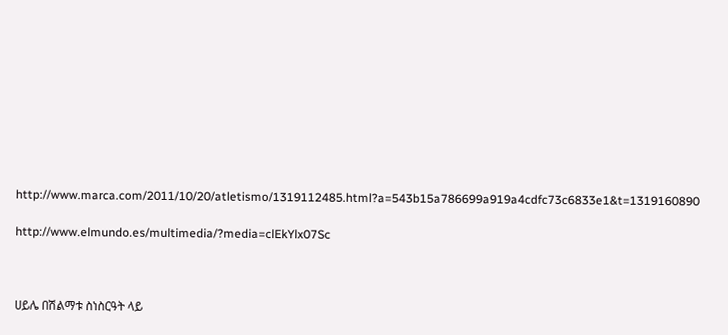http://www.marca.com/2011/10/20/atletismo/1319112485.html?a=543b15a786699a919a4cdfc73c6833e1&t=1319160890

http://www.elmundo.es/multimedia/?media=clEkYlx07Sc



ሀይሌ በሽልማቱ ስነስርዓት ላይ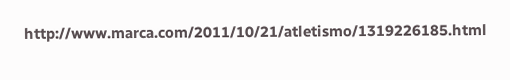http://www.marca.com/2011/10/21/atletismo/1319226185.html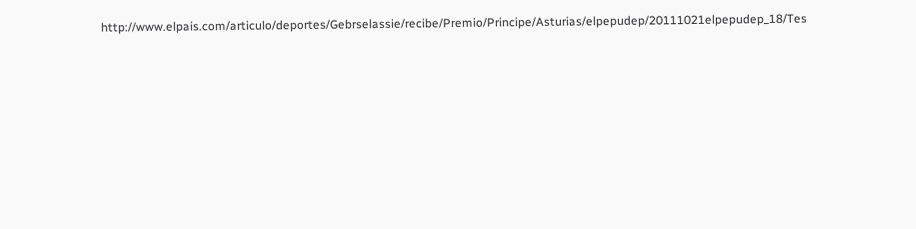http://www.elpais.com/articulo/deportes/Gebrselassie/recibe/Premio/Principe/Asturias/elpepudep/20111021elpepudep_18/Tes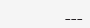___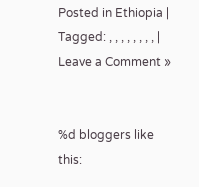Posted in Ethiopia | Tagged: , , , , , , , , | Leave a Comment »


%d bloggers like this: